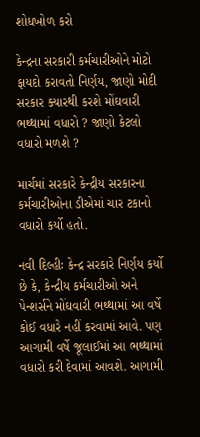શોધખોળ કરો

કેન્દ્રના સરકારી કર્મચારીઓને મોટો ફાયદો કરાવતો નિર્ણય, જાણો મોદી સરકાર ક્યારથી કરશે મોંઘવારી ભથ્થામાં વધારો ? જાણો કેટલો વધારો મળશે ?

માર્ચમાં સરકારે કેન્દ્રીય સરકારના કર્મચારીઓના ડીએમાં ચાર ટકાનો વધારો કર્યો હતો.

નવી દિલ્હીઃ કેન્દ્ર સરકારે નિર્ણય કર્યો છે કે, કેન્દ્રીય કર્મચારીઓ અને પેન્શર્સને મોંઘવારી ભથ્થામાં આ વર્ષે કોઈ વધારે નહીં કરવામાં આવે. પણ આગામી વર્ષે જૂલાઈમાં આ ભથ્થામાં વધારો કરી દેવામાં આવશે. આગામી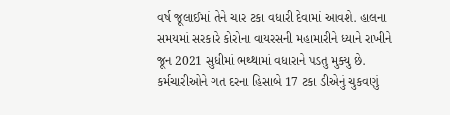વર્ષ જૂલાઈમાં તેને ચાર ટકા વધારી દેવામાં આવશે. હાલના સમયમાં સરકારે કોરોના વાયરસની મહામારીને ધ્યાને રાખીને જૂન 2021 સુધીમાં ભથ્થામાં વધારાને પડતુ મુક્યુ છે. કર્મચારીઓને ગત દરના હિસાબે 17 ટકા ડીએનું ચુકવણું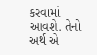કરવામાં આવશે. તેનો અર્થ એ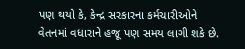પણ થયો કે, કેન્દ્ર સરકારના કર્મચારીઓને વેતનમાં વધારાને હજૂ પણ સમય લાગી શકે છે.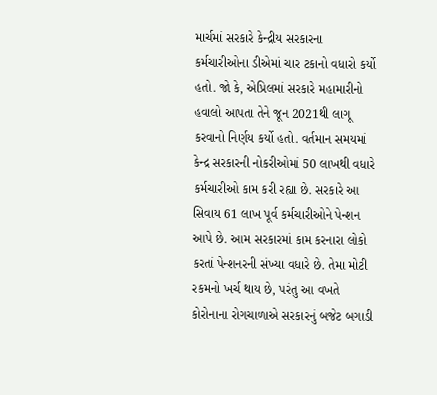માર્ચમાં સરકારે કેન્દ્રીય સરકારના કર્મચારીઓના ડીએમાં ચાર ટકાનો વધારો કર્યો હતો. જો કે, એપ્રિલમાં સરકારે મહામારીનો હવાલો આપતા તેને જૂન 2021થી લાગૂ કરવાનો નિર્ણય કર્યો હતો. વર્તમાન સમયમાં કેન્દ્ર સરકારની નોકરીઓમાં 50 લાખથી વધારે કર્મચારીઓ કામ કરી રહ્યા છે. સરકારે આ સિવાય 61 લાખ પૂર્વ કર્મચારીઓને પેન્શન આપે છે. આમ સરકારમાં કામ કરનારા લોકો કરતાં પેન્શનરની સંખ્યા વધારે છે. તેમા મોટી રકમનો ખર્ચ થાય છે, પરંતુ આ વખતે કોરોનાના રોગચાળાએ સરકારનું બજેટ બગાડી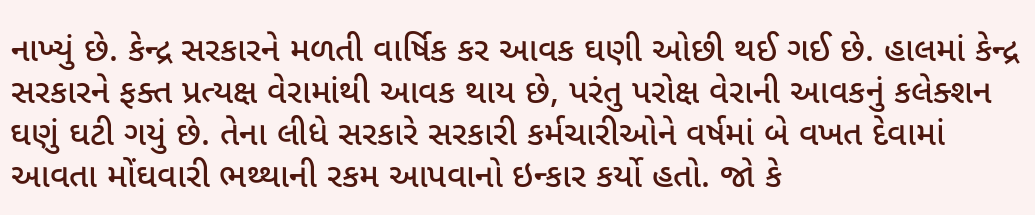નાખ્યું છે. કેન્દ્ર સરકારને મળતી વાર્ષિક કર આવક ઘણી ઓછી થઈ ગઈ છે. હાલમાં કેન્દ્ર સરકારને ફક્ત પ્રત્યક્ષ વેરામાંથી આવક થાય છે, પરંતુ પરોક્ષ વેરાની આવકનું કલેક્શન ઘણું ઘટી ગયું છે. તેના લીધે સરકારે સરકારી કર્મચારીઓને વર્ષમાં બે વખત દેવામાં આવતા મોંઘવારી ભથ્થાની રકમ આપવાનો ઇન્કાર કર્યો હતો. જો કે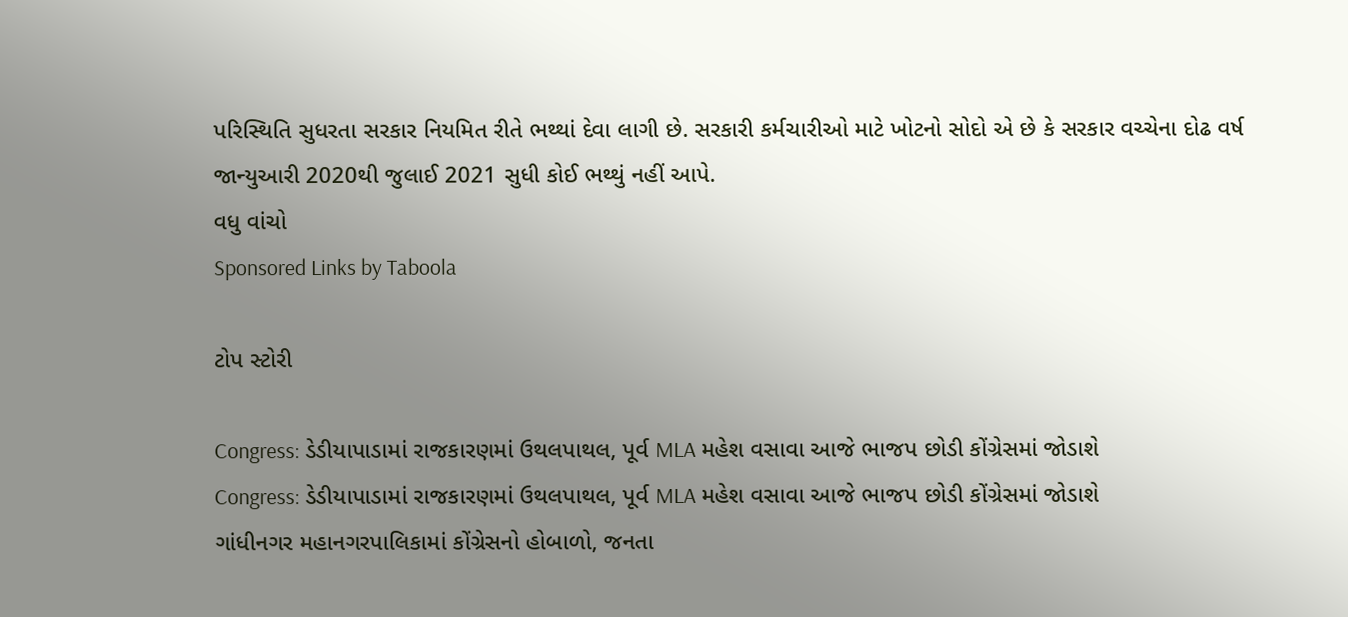પરિસ્થિતિ સુધરતા સરકાર નિયમિત રીતે ભથ્થાં દેવા લાગી છે. સરકારી કર્મચારીઓ માટે ખોટનો સોદો એ છે કે સરકાર વચ્ચેના દોઢ વર્ષ જાન્યુઆરી 2020થી જુલાઈ 2021 સુધી કોઈ ભથ્થું નહીં આપે.
વધુ વાંચો
Sponsored Links by Taboola

ટોપ સ્ટોરી

Congress: ડેડીયાપાડામાં રાજકારણમાં ઉથલપાથલ, પૂર્વ MLA મહેશ વસાવા આજે ભાજપ છોડી કોંગ્રેસમાં જોડાશે
Congress: ડેડીયાપાડામાં રાજકારણમાં ઉથલપાથલ, પૂર્વ MLA મહેશ વસાવા આજે ભાજપ છોડી કોંગ્રેસમાં જોડાશે
ગાંધીનગર મહાનગરપાલિકામાં કોંગ્રેસનો હોબાળો, જનતા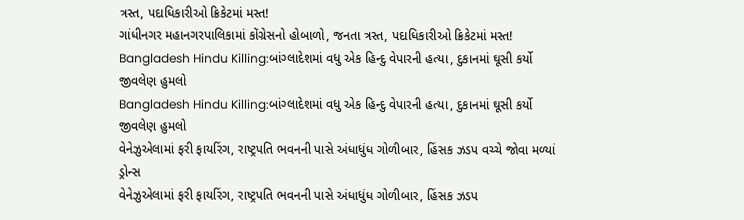ત્રસ્ત, પદાધિકારીઓ ક્રિકેટમાં મસ્ત!
ગાંધીનગર મહાનગરપાલિકામાં કોંગ્રેસનો હોબાળો, જનતા ત્રસ્ત, પદાધિકારીઓ ક્રિકેટમાં મસ્ત!
Bangladesh Hindu Killing:બાંગ્લાદેશમાં વધુ એક હિન્દુ વેપારની હત્યા, દુકાનમાં ઘૂસી કર્યો જીવલેણ હુમલો
Bangladesh Hindu Killing:બાંગ્લાદેશમાં વધુ એક હિન્દુ વેપારની હત્યા, દુકાનમાં ઘૂસી કર્યો જીવલેણ હુમલો
વેનેઝુએલામાં ફરી ફાયરિંગ, રાષ્ટ્રપતિ ભવનની પાસે અંધાધુંધ ગોળીબાર, હિંસક ઝડપ વચ્ચે જોવા મળ્યાં ડ્રોન્સ
વેનેઝુએલામાં ફરી ફાયરિંગ, રાષ્ટ્રપતિ ભવનની પાસે અંધાધુંધ ગોળીબાર, હિંસક ઝડપ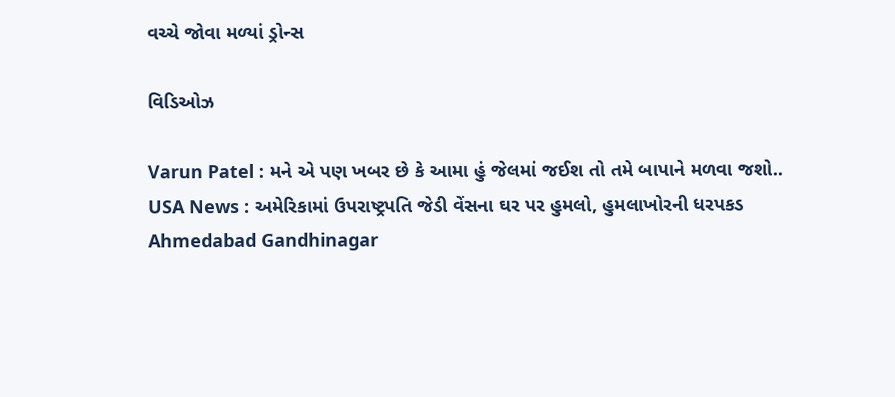વચ્ચે જોવા મળ્યાં ડ્રોન્સ

વિડિઓઝ

Varun Patel : મને એ પણ ખબર છે કે આમા હું જેલમાં જઈશ તો તમે બાપાને મળવા જશો..
USA News : અમેરિકામાં ઉપરાષ્ટ્રપતિ જેડી વેંસના ઘર પર હુમલો, હુમલાખોરની ધરપકડ
Ahmedabad Gandhinagar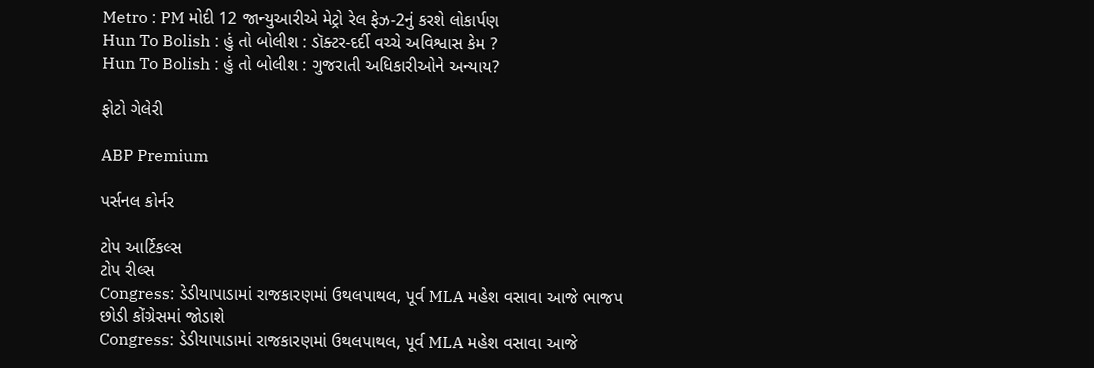Metro : PM મોદી 12 જાન્યુઆરીએ મેટ્રો રેલ ફેઝ-2નું કરશે લોકાર્પણ
Hun To Bolish : હું તો બોલીશ : ડૉક્ટર-દર્દી વચ્ચે અવિશ્વાસ કેમ ?
Hun To Bolish : હું તો બોલીશ : ગુજરાતી અધિકારીઓને અન્યાય?

ફોટો ગેલેરી

ABP Premium

પર્સનલ કોર્નર

ટોપ આર્ટિકલ્સ
ટોપ રીલ્સ
Congress: ડેડીયાપાડામાં રાજકારણમાં ઉથલપાથલ, પૂર્વ MLA મહેશ વસાવા આજે ભાજપ છોડી કોંગ્રેસમાં જોડાશે
Congress: ડેડીયાપાડામાં રાજકારણમાં ઉથલપાથલ, પૂર્વ MLA મહેશ વસાવા આજે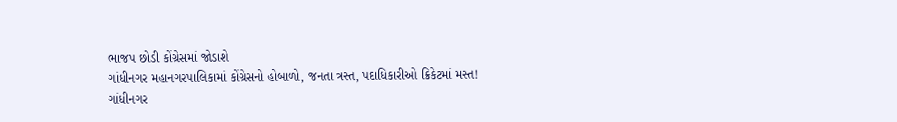ભાજપ છોડી કોંગ્રેસમાં જોડાશે
ગાંધીનગર મહાનગરપાલિકામાં કોંગ્રેસનો હોબાળો, જનતા ત્રસ્ત, પદાધિકારીઓ ક્રિકેટમાં મસ્ત!
ગાંધીનગર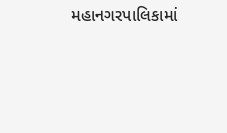મહાનગરપાલિકામાં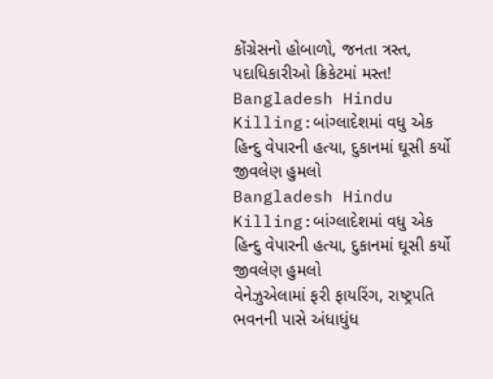કોંગ્રેસનો હોબાળો, જનતા ત્રસ્ત, પદાધિકારીઓ ક્રિકેટમાં મસ્ત!
Bangladesh Hindu Killing:બાંગ્લાદેશમાં વધુ એક હિન્દુ વેપારની હત્યા, દુકાનમાં ઘૂસી કર્યો જીવલેણ હુમલો
Bangladesh Hindu Killing:બાંગ્લાદેશમાં વધુ એક હિન્દુ વેપારની હત્યા, દુકાનમાં ઘૂસી કર્યો જીવલેણ હુમલો
વેનેઝુએલામાં ફરી ફાયરિંગ, રાષ્ટ્રપતિ ભવનની પાસે અંધાધુંધ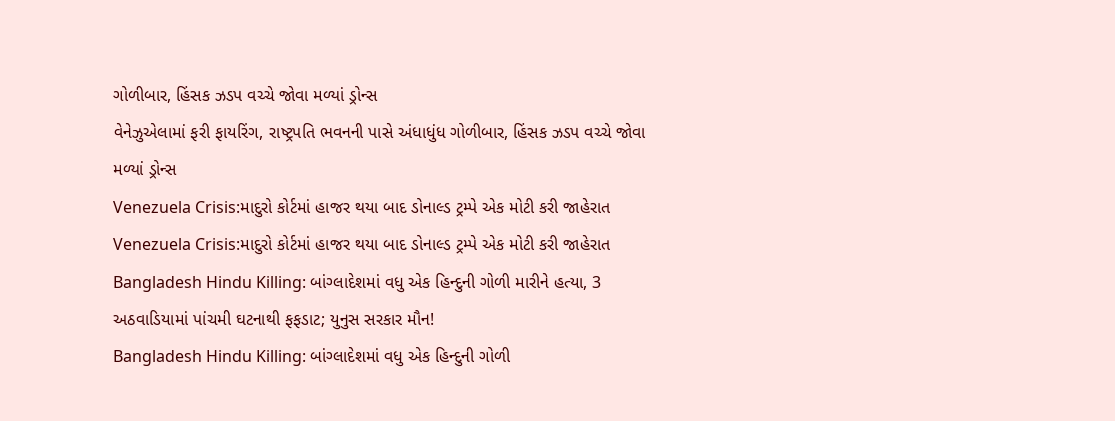ગોળીબાર, હિંસક ઝડપ વચ્ચે જોવા મળ્યાં ડ્રોન્સ
વેનેઝુએલામાં ફરી ફાયરિંગ, રાષ્ટ્રપતિ ભવનની પાસે અંધાધુંધ ગોળીબાર, હિંસક ઝડપ વચ્ચે જોવા મળ્યાં ડ્રોન્સ
Venezuela Crisis:માદુરો કોર્ટમાં હાજર થયા બાદ ડોનાલ્ડ ટ્રમ્પે એક મોટી કરી જાહેરાત
Venezuela Crisis:માદુરો કોર્ટમાં હાજર થયા બાદ ડોનાલ્ડ ટ્રમ્પે એક મોટી કરી જાહેરાત
Bangladesh Hindu Killing: બાંગ્લાદેશમાં વધુ એક હિન્દુની ગોળી મારીને હત્યા, 3 અઠવાડિયામાં પાંચમી ઘટનાથી ફફડાટ; યુનુસ સરકાર મૌન!
Bangladesh Hindu Killing: બાંગ્લાદેશમાં વધુ એક હિન્દુની ગોળી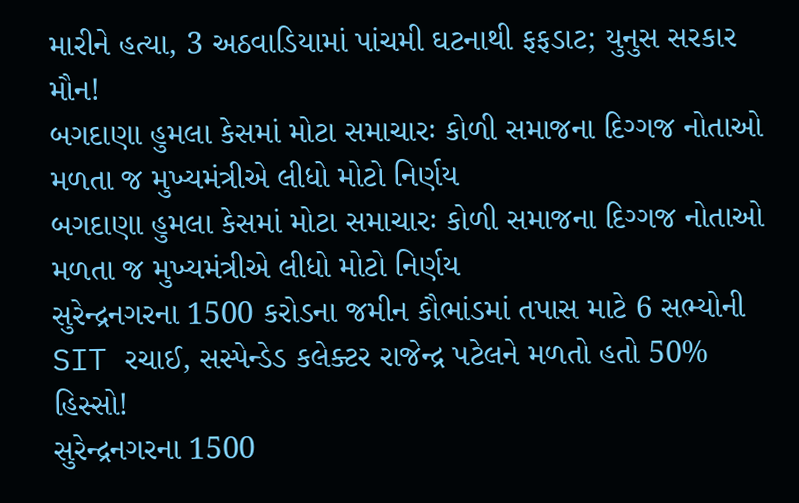મારીને હત્યા, 3 અઠવાડિયામાં પાંચમી ઘટનાથી ફફડાટ; યુનુસ સરકાર મૌન!
બગદાણા હુમલા કેસમાં મોટા સમાચારઃ કોળી સમાજના દિગ્ગજ નોતાઓ મળતા જ મુખ્યમંત્રીએ લીધો મોટો નિર્ણય
બગદાણા હુમલા કેસમાં મોટા સમાચારઃ કોળી સમાજના દિગ્ગજ નોતાઓ મળતા જ મુખ્યમંત્રીએ લીધો મોટો નિર્ણય
સુરેન્દ્રનગરના 1500 કરોડના જમીન કૌભાંડમાં તપાસ માટે 6 સભ્યોની SIT રચાઈ, સસ્પેન્ડેડ કલેક્ટર રાજેન્દ્ર પટેલને મળતો હતો 50% હિસ્સો!
સુરેન્દ્રનગરના 1500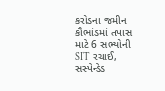કરોડના જમીન કૌભાંડમાં તપાસ માટે 6 સભ્યોની SIT રચાઈ, સસ્પેન્ડેડ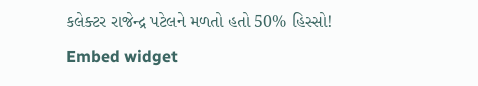કલેક્ટર રાજેન્દ્ર પટેલને મળતો હતો 50% હિસ્સો!
Embed widget